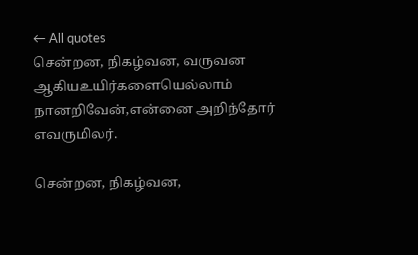← All quotes
சென்றன, நிகழ்வன, வருவன ஆகியஉயிர்களையெல்லாம் நானறிவேன்,என்னை அறிந்தோர் எவருமிலர்.

சென்றன, நிகழ்வன,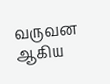வருவன ஆகிய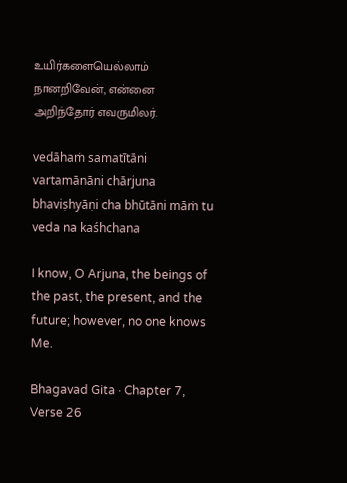உயிர்களையெல்லாம் நானறிவேன், என்னை அறிந்தோர் எவருமிலர்.

vedāhaṁ samatītāni vartamānāni chārjuna bhaviṣhyāṇi cha bhūtāni māṁ tu veda na kaśhchana

I know, O Arjuna, the beings of the past, the present, and the future; however, no one knows Me.

Bhagavad Gita · Chapter 7, Verse 26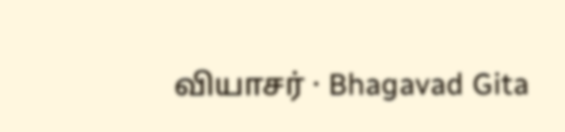வியாசர் · Bhagavad Gita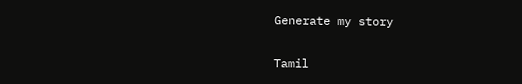Generate my story

Tamil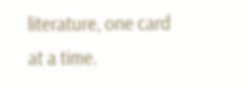literature, one card at a time.